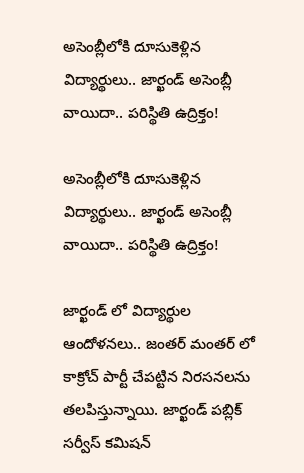అసెంబ్లీలోకి దూసుకెళ్లిన విద్యార్థులు.. జార్ఖండ్ అసెంబ్లీ వాయిదా.. పరిస్థితి ఉద్రిక్తం!

అసెంబ్లీలోకి దూసుకెళ్లిన విద్యార్థులు.. జార్ఖండ్ అసెంబ్లీ వాయిదా.. పరిస్థితి ఉద్రిక్తం!

జార్ఖండ్ లో విద్యార్థుల ఆందోళనలు.. జంతర్ మంతర్ లో కాక్రోచ్ పార్టీ చేపట్టిన నిరసనలను తలపిస్తున్నాయి. జార్ఖండ్ పబ్లిక్ సర్వీస్ కమిషన్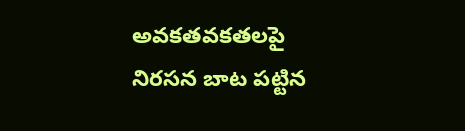అవకతవకతలపై నిరసన బాట పట్టిన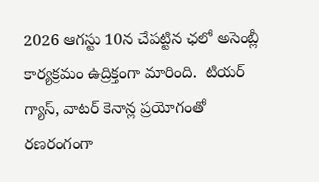2026 ఆగస్టు 10న చేపట్టిన ఛలో అసెంబ్లీ కార్యక్రమం ఉద్రిక్తంగా మారింది.  టియర్ గ్యాస్, వాటర్ కెనాన్ల ప్రయోగంతో రణరంగంగా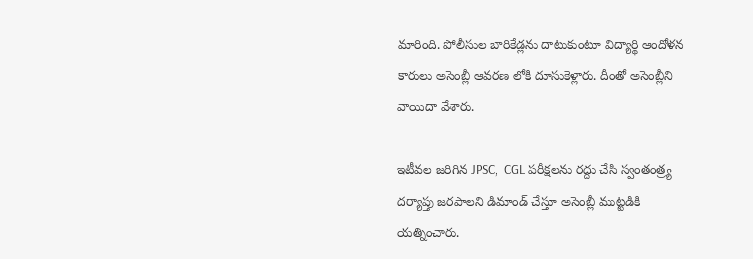మారింది. పోలీసుల బారికేడ్లను దాటుకుంటూ విద్యార్థి ఆందోళన కారులు అసెంబ్లీ ఆవరణ లోకి దూసుకెళ్లారు. దీంతో అసెంబ్లీని వాయిదా వేశారు.

ఇటీవల జరిగిన JPSC,  CGL పరీక్షలను రద్దు చేసి స్వంతంత్ర్య దర్యాప్తు జరపాలని డిమాండ్ చేస్తూ అసెంబ్లీ ముట్టడికి యత్నించారు.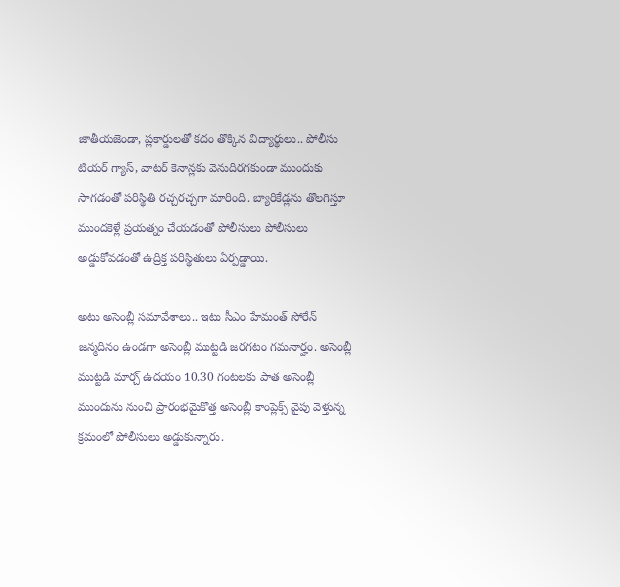జాతీయజెండా, ప్లకార్డులతో కదం తొక్కిన విద్యార్థులు.. పోలీసు టియర్ గ్యాస్, వాటర్ కెనాన్లకు వెనుదిరగకుండా ముందుకు సాగడంతో పరిస్థితి రచ్చరచ్చగా మారింది. బ్యారికేడ్లను తొలగిస్తూ ముందకెళ్లే ప్రయత్నం చేయడంతో పోలీసులు పోలీసులు అడ్డుకోవడంతో ఉద్రిక్త పరిస్థితులు ఏర్పడ్డాయి.

అటు అసెంబ్లీ సమావేశాలు.. ఇటు సీఎం హేమంత్ సోరేన్ జన్మదినం ఉండగా అసెంబ్లీ ముట్టడి జరగటం గమనార్హం. అసెంబ్లీ ముట్టడి మార్చ్ ఉదయం 10.30 గంటలకు పాత అసెంబ్లీ ముందును నుంచి ప్రారంభమైకొత్త అసెంబ్లీ కాంప్లెక్స్ వైపు వెళ్తున్న క్రమంలో పోలీసులు అడ్డుకున్నారు.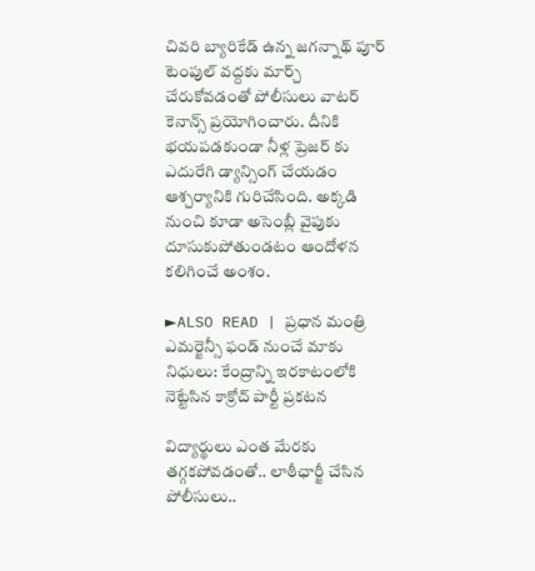చివరి బ్యారికేడ్ ఉన్న జగన్నాథ్ పూర్ టెంపుల్ వద్దకు మార్చ్ చేరుకోవడంతో పోలీసులు వాటర్ కెనాన్స్ ప్రయోగించారు. దీనికి భయపడకుండా నీళ్ల ప్రెజర్ కు ఎదురేగి డ్యాన్సింగ్ చేయడం ఆశ్చర్యానికి గురిచేసింది. అక్కడి నుంచి కూడా అసెంబ్లీ వైపుకు దూసుకుపోతుండటం ఆందోళన కలిగించే అంశం.

►ALSO READ | ప్రధాన మంత్రి ఎమర్జెన్సీ ఫండ్ నుంచే మాకు నిధులు: కేంద్రాన్ని ఇరకాటంలోకి నెట్టేసిన కాక్రోచ్ పార్టీ ప్రకటన

విద్యార్థులు ఎంత మేరకు తగ్గకపోవడంతో.. లాఠీఛార్జీ చేసిన పోలీసులు..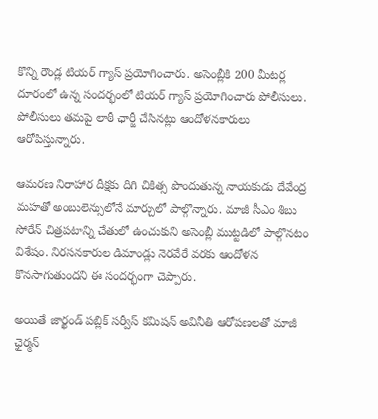కొన్ని రౌండ్ల టియర్ గ్యాస్ ప్రయోగించారు. అసెంబ్లీకి 200 మీటర్ల దూరంలో ఉన్న సందర్భంలో టియర్ గ్యాస్ ప్రయోగించారు పోలీసులు. పోలీసులు తమపై లాఠీ ఛార్జీ చేసినట్లు ఆందోళనకారులు ఆరోపిస్తున్నారు.

ఆమరణ నిరాహార దీక్షకు దిగి చికిత్స పొందుతున్న నాయకుడు దేవేంద్ర మహతో అంబులెన్సులోనే మార్చులో పాల్గొన్నారు. మాజీ సీఎం శిబు సోరేన్ చిత్రపటాన్ని చేతులో ఉంచుకుని అసెంబ్లీ ముట్టడిలో పాల్గొనటం విశేషం. నిరసనకారుల డిమాండ్లు నెరవేరే వరకు ఆందోళన కొనసాగుతుందని ఈ సందర్భంగా చెప్పారు.

అయితే జార్ఖండ్ పబ్లిక్ సర్వీస్ కమిషన్ అవినీతి ఆరోపణలతో మాజీ ఛైర్మన్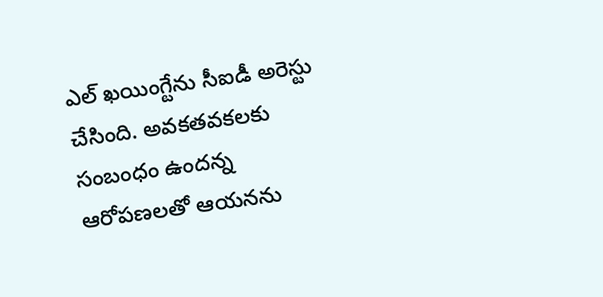ఎల్ ఖయింగ్టేను సీఐడీ అరెస్టు చేసింది. అవకతవకలకు సంబంధం ఉందన్న ఆరోపణలతో ఆయనను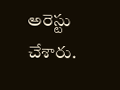అరెస్టు చేశారు.